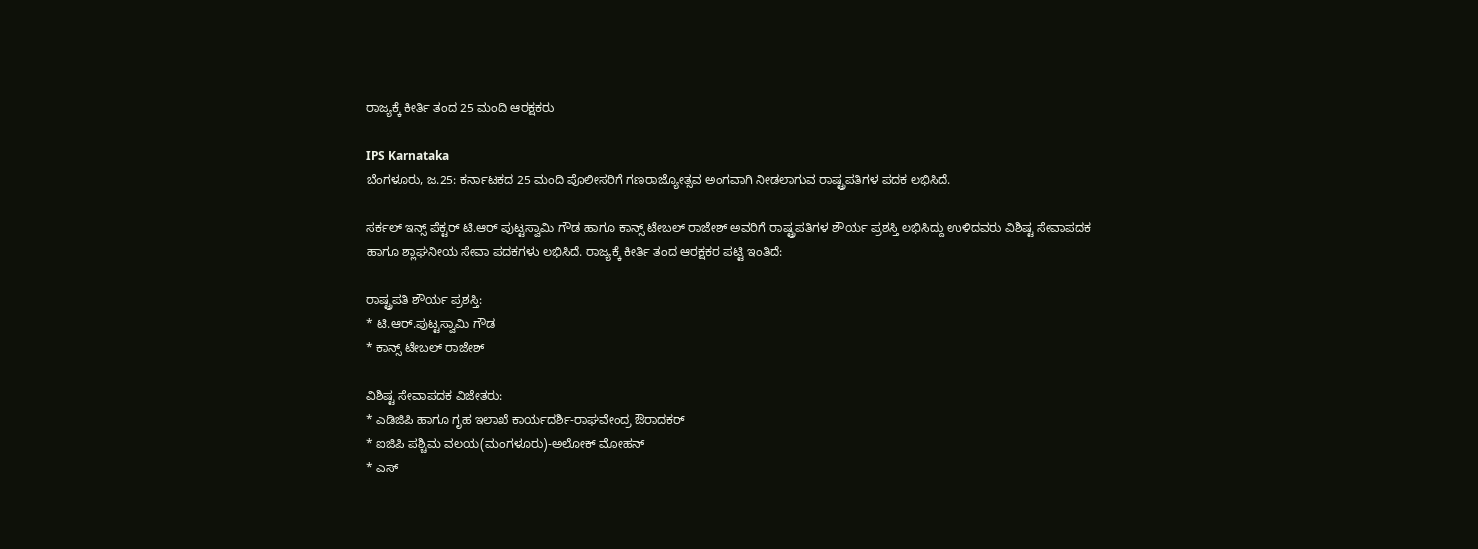ರಾಜ್ಯಕ್ಕೆ ಕೀರ್ತಿ ತಂದ 25 ಮಂದಿ ಆರಕ್ಷಕರು

IPS Karnataka
ಬೆಂಗಳೂರು, ಜ.25: ಕರ್ನಾಟಕದ 25 ಮಂದಿ ಪೊಲೀಸರಿಗೆ ಗಣರಾಜ್ಯೋತ್ಸವ ಅಂಗವಾಗಿ ನೀಡಲಾಗುವ ರಾಷ್ಟ್ರಪತಿಗಳ ಪದಕ ಲಭಿಸಿದೆ.

ಸರ್ಕಲ್ ಇನ್ಸ್ ಪೆಕ್ಟರ್ ಟಿ.ಆರ್ ಪುಟ್ಟಸ್ವಾಮಿ ಗೌಡ ಹಾಗೂ ಕಾನ್ಸ್ ಟೇಬಲ್ ರಾಜೇಶ್ ಅವರಿಗೆ ರಾಷ್ಟ್ರಪತಿಗಳ ಶೌರ್ಯ ಪ್ರಶಸ್ತಿ ಲಭಿಸಿದ್ದು ಉಳಿದವರು ವಿಶಿಷ್ಟ ಸೇವಾಪದಕ ಹಾಗೂ ಶ್ಲಾಘನೀಯ ಸೇವಾ ಪದಕಗಳು ಲಭಿಸಿದೆ. ರಾಜ್ಯಕ್ಕೆ ಕೀರ್ತಿ ತಂದ ಆರಕ್ಷಕರ ಪಟ್ಟಿ ಇಂತಿದೆ:

ರಾಷ್ಟ್ರಪತಿ ಶೌರ್ಯ ಪ್ರಶಸ್ತಿ:
* ಟಿ.ಆರ್.ಪುಟ್ಟಸ್ವಾಮಿ ಗೌಡ
* ಕಾನ್ಸ್ ಟೇಬಲ್ ರಾಜೇಶ್

ವಿಶಿಷ್ಟ ಸೇವಾಪದಕ ವಿಜೇತರು:
* ಎಡಿಜಿಪಿ ಹಾಗೂ ಗೃಹ ಇಲಾಖೆ ಕಾರ್ಯದರ್ಶಿ-ರಾಘವೇಂದ್ರ ಔರಾದಕರ್
* ಐಜಿಪಿ ಪಶ್ಚಿಮ ವಲಯ(ಮಂಗಳೂರು)-ಅಲೋಕ್ ಮೋಹನ್
* ಎಸ್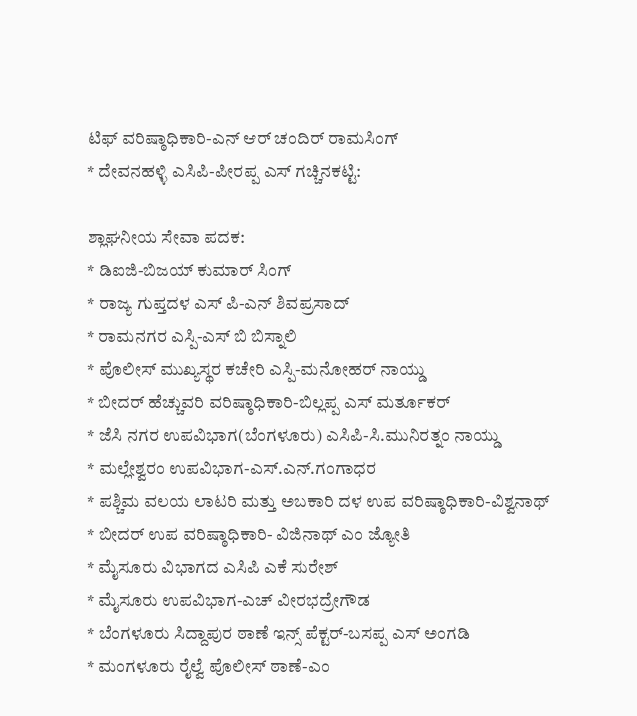ಟಿಫ್ ವರಿಷ್ಠಾಧಿಕಾರಿ-ಎನ್ ಆರ್ ಚಂದಿರ್ ರಾಮಸಿಂಗ್
* ದೇವನಹಳ್ಳಿ ಎಸಿಪಿ-ಪೀರಪ್ಪ ಎಸ್ ಗಚ್ಚಿನಕಟ್ಟಿ:

ಶ್ಲಾಘನೀಯ ಸೇವಾ ಪದಕ:
* ಡಿಐಜಿ-ಬಿಜಯ್ ಕುಮಾರ್ ಸಿಂಗ್
* ರಾಜ್ಯ ಗುಪ್ತದಳ ಎಸ್ ಪಿ-ಎನ್ ಶಿವಪ್ರಸಾದ್
* ರಾಮನಗರ ಎಸ್ಪಿ-ಎಸ್ ಬಿ ಬಿಸ್ನಾಲಿ
* ಪೊಲೀಸ್ ಮುಖ್ಯಸ್ಥರ ಕಚೇರಿ ಎಸ್ಪಿ-ಮನೋಹರ್ ನಾಯ್ಡು
* ಬೀದರ್ ಹೆಚ್ಚುವರಿ ವರಿಷ್ಠಾಧಿಕಾರಿ-ಬಿಲ್ಲಪ್ಪ ಎಸ್ ಮರ್ತೂಕರ್
* ಜೆಸಿ ನಗರ ಉಪವಿಭಾಗ(ಬೆಂಗಳೂರು) ಎಸಿಪಿ-ಸಿ.ಮುನಿರತ್ನಂ ನಾಯ್ಡು
* ಮಲ್ಲೇಶ್ವರಂ ಉಪವಿಭಾಗ-ಎಸ್.ಎನ್.ಗಂಗಾಧರ
* ಪಶ್ಚಿಮ ವಲಯ ಲಾಟರಿ ಮತ್ತು ಅಬಕಾರಿ ದಳ ಉಪ ವರಿಷ್ಠಾಧಿಕಾರಿ-ವಿಶ್ವನಾಥ್
* ಬೀದರ್ ಉಪ ವರಿಷ್ಠಾಧಿಕಾರಿ- ವಿಜಿನಾಥ್ ಎಂ ಜ್ಯೋತಿ
* ಮೈಸೂರು ವಿಭಾಗದ ಎಸಿಪಿ ಎಕೆ ಸುರೇಶ್
* ಮೈಸೂರು ಉಪವಿಭಾಗ-ಎಚ್ ವೀರಭದ್ರೇಗೌಡ
* ಬೆಂಗಳೂರು ಸಿದ್ದಾಪುರ ಠಾಣೆ ಇನ್ಸ್ ಪೆಕ್ಟರ್-ಬಸಪ್ಪ ಎಸ್ ಅಂಗಡಿ
* ಮಂಗಳೂರು ರೈಲ್ವೆ ಪೊಲೀಸ್ ಠಾಣೆ-ಎಂ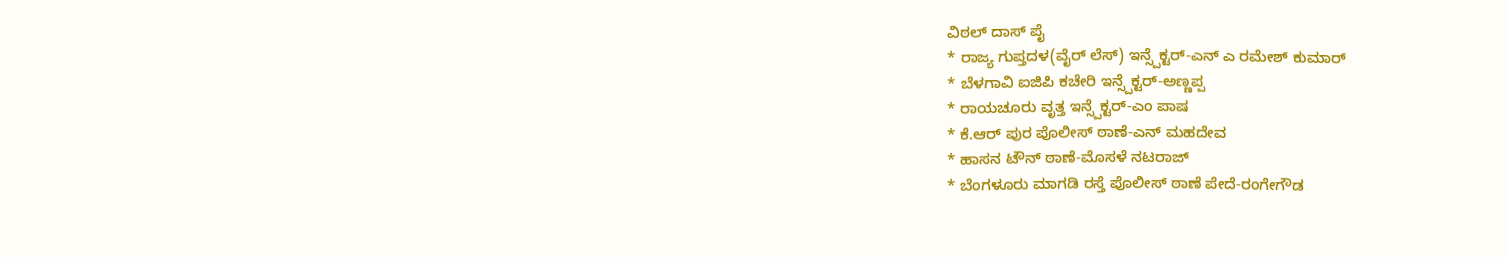ವಿಠಲ್ ದಾಸ್ ಪೈ
* ರಾಜ್ಯ ಗುಪ್ತದಳ(ವೈರ್ ಲೆಸ್) ಇನ್ಸ್ಪೆಕ್ಟರ್-ಎನ್ ಎ ರಮೇಶ್ ಕುಮಾರ್
* ಬೆಳಗಾವಿ ಐಜಿಪಿ ಕಚೇರಿ ಇನ್ಸ್ಪೆಕ್ಟರ್-ಅಣ್ಣಪ್ಪ
* ರಾಯಚೂರು ವೃತ್ತ ಇನ್ಸ್ಪೆಕ್ಟರ್-ಎಂ ಪಾಷ
* ಕೆ.ಆರ್ ಪುರ ಪೊಲೀಸ್ ಠಾಣೆ-ಎನ್ ಮಹದೇವ
* ಹಾಸನ ಟೌನ್ ಠಾಣೆ-ಮೊಸಳೆ ನಟರಾಜ್
* ಬೆಂಗಳೂರು ಮಾಗಡಿ ರಸ್ತೆ ಪೊಲೀಸ್ ಠಾಣೆ ಪೇದೆ-ರಂಗೇಗೌಡ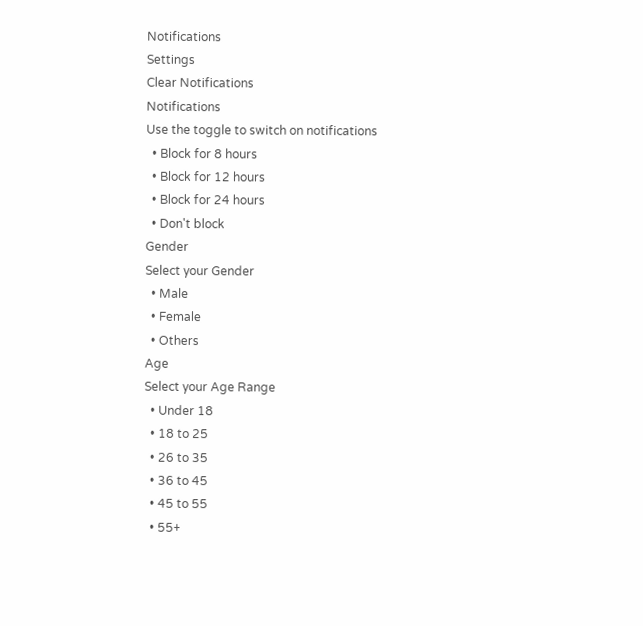Notifications
Settings
Clear Notifications
Notifications
Use the toggle to switch on notifications
  • Block for 8 hours
  • Block for 12 hours
  • Block for 24 hours
  • Don't block
Gender
Select your Gender
  • Male
  • Female
  • Others
Age
Select your Age Range
  • Under 18
  • 18 to 25
  • 26 to 35
  • 36 to 45
  • 45 to 55
  • 55+